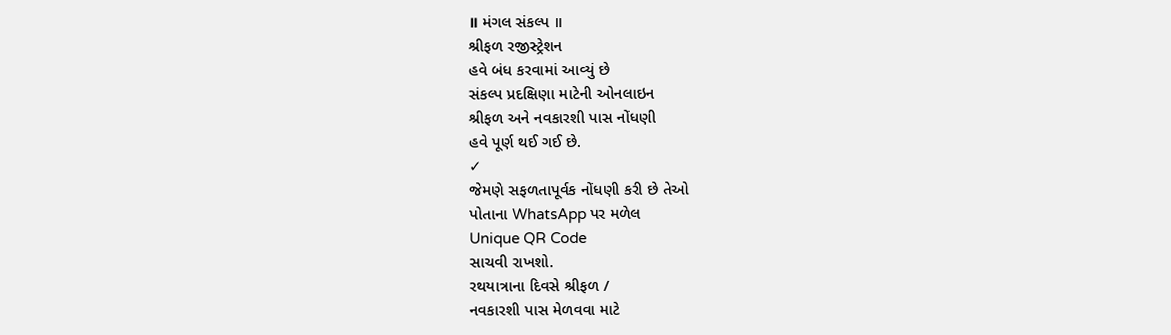॥ મંગલ સંકલ્પ ॥
શ્રીફળ રજીસ્ટ્રેશન
હવે બંધ કરવામાં આવ્યું છે
સંકલ્પ પ્રદક્ષિણા માટેની ઓનલાઇન
શ્રીફળ અને નવકારશી પાસ નોંધણી
હવે પૂર્ણ થઈ ગઈ છે.
✓
જેમણે સફળતાપૂર્વક નોંધણી કરી છે તેઓ
પોતાના WhatsApp પર મળેલ
Unique QR Code
સાચવી રાખશો.
રથયાત્રાના દિવસે શ્રીફળ /
નવકારશી પાસ મેળવવા માટે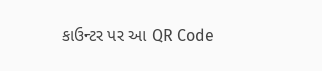કાઉન્ટર પર આ QR Code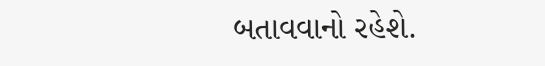બતાવવાનો રહેશે.